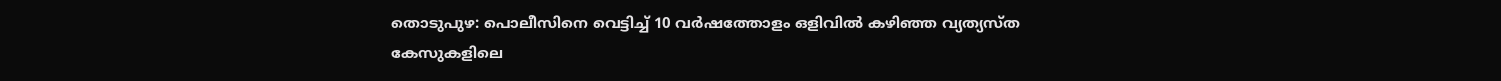തൊടുപുഴ: പൊലീസിനെ വെട്ടിച്ച് 10 വർഷത്തോളം ഒളിവിൽ കഴിഞ്ഞ വ്യത്യസ്ത കേസുകളിലെ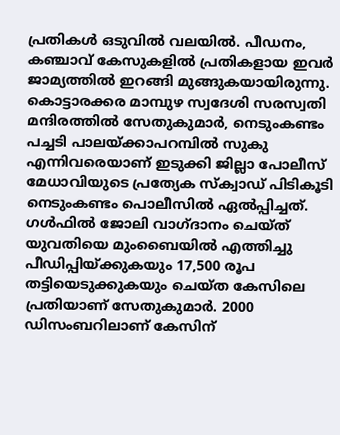പ്രതികൾ ഒടുവിൽ വലയിൽ. പീഡനം, കഞ്ചാവ് കേസുകളിൽ പ്രതികളായ ഇവർ ജാമ്യത്തിൽ ഇറങ്ങി മുങ്ങുകയായിരുന്നു. കൊട്ടാരക്കര മാമ്പുഴ സ്വദേശി സരസ്വതി മന്ദിരത്തിൽ സേതുകുമാർ, നെടുംകണ്ടം പച്ചടി പാലയ്ക്കാപറമ്പിൽ സുകു എന്നിവരെയാണ് ഇടുക്കി ജില്ലാ പോലീസ് മേധാവിയുടെ പ്രത്യേക സ്ക്വാഡ് പിടികൂടി നെടുംകണ്ടം പൊലീസിൽ ഏൽപ്പിച്ചത്.
ഗൾഫിൽ ജോലി വാഗ്ദാനം ചെയ്ത് യുവതിയെ മുംബൈയിൽ എത്തിച്ചു പീഡിപ്പിയ്ക്കുകയും 17,500 രൂപ തട്ടിയെടുക്കുകയും ചെയ്ത കേസിലെ പ്രതിയാണ് സേതുകുമാർ. 2000 ഡിസംബറിലാണ് കേസിന്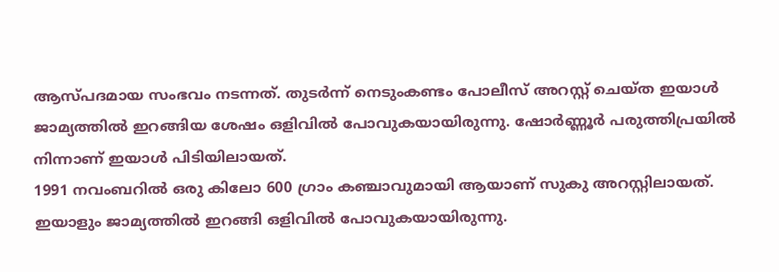ആസ്പദമായ സംഭവം നടന്നത്. തുടർന്ന് നെടുംകണ്ടം പോലീസ് അറസ്റ്റ് ചെയ്ത ഇയാൾ ജാമ്യത്തിൽ ഇറങ്ങിയ ശേഷം ഒളിവിൽ പോവുകയായിരുന്നു. ഷോർണ്ണൂർ പരുത്തിപ്രയിൽ നിന്നാണ് ഇയാൾ പിടിയിലായത്.
1991 നവംബറിൽ ഒരു കിലോ 600 ഗ്രാം കഞ്ചാവുമായി ആയാണ് സുകു അറസ്റ്റിലായത്. ഇയാളും ജാമ്യത്തിൽ ഇറങ്ങി ഒളിവിൽ പോവുകയായിരുന്നു.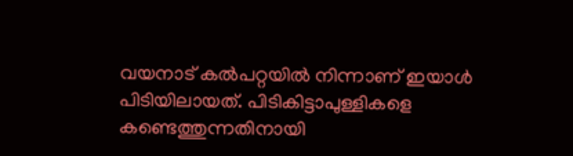വയനാട് കൽപറ്റയിൽ നിന്നാണ് ഇയാൾ പിടിയിലായത്. പിടികിട്ടാപുള്ളികളെ കണ്ടെത്തുന്നതിനായി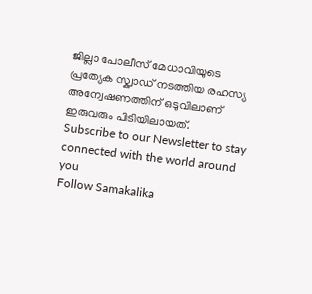ജില്ലാ പോലീസ് മേധാവിയുടെ പ്രത്യേക സ്ക്വാഡ് നടത്തിയ രഹസ്യ അന്വേഷണത്തിന് ഒടുവിലാണ് ഇരുവരും പിടിയിലായത്.
Subscribe to our Newsletter to stay connected with the world around you
Follow Samakalika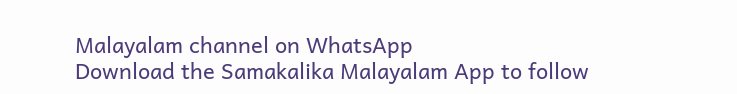Malayalam channel on WhatsApp
Download the Samakalika Malayalam App to follow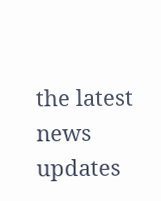the latest news updates